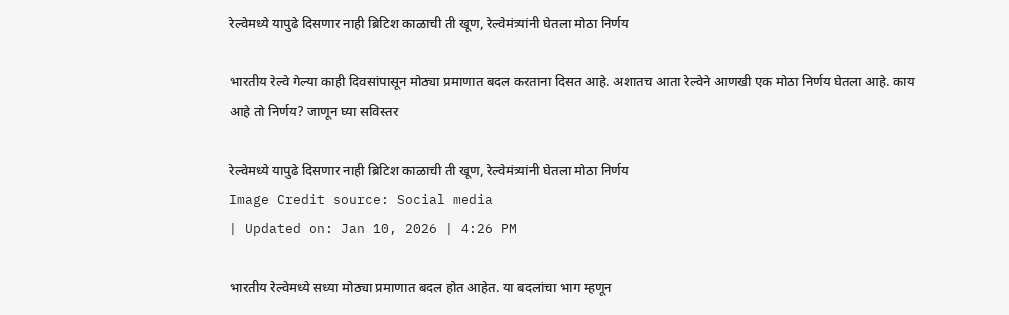रेल्वेमध्ये यापुढे दिसणार नाही ब्रिटिश काळाची ती खूण, रेल्वेमंत्र्यांनी घेतला मोठा निर्णय

भारतीय रेल्वे गेल्या काही दिवसांपासून मोठ्या प्रमाणात बदल करताना दिसत आहे. अशातच आता रेल्वेने आणखी एक मोठा निर्णय घेतला आहे. काय आहे तो निर्णय? जाणून घ्या सविस्तर

रेल्वेमध्ये यापुढे दिसणार नाही ब्रिटिश काळाची ती खूण, रेल्वेमंत्र्यांनी घेतला मोठा निर्णय
Image Credit source: Social media
| Updated on: Jan 10, 2026 | 4:26 PM

भारतीय रेल्वेमध्ये सध्या मोठ्या प्रमाणात बदल होत आहेत. या बदलांचा भाग म्हणून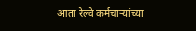आता रेल्वे कर्मचाऱ्यांच्या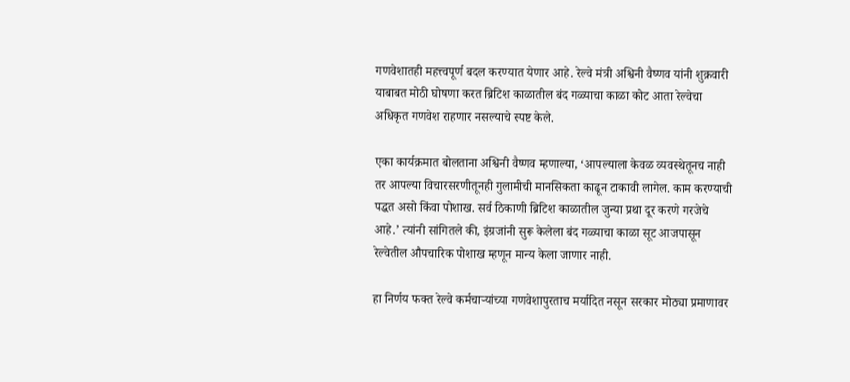गणवेशातही महत्त्वपूर्ण बदल करण्यात येणार आहे. रेल्वे मंत्री अश्विनी वैष्णव यांनी शुक्रवारी याबाबत मोठी घोषणा करत ब्रिटिश काळातील बंद गळ्याचा काळा कोट आता रेल्वेचा अधिकृत गणवेश राहणार नसल्याचे स्पष्ट केले.

एका कार्यक्रमात बोलताना अश्विनी वैष्णव म्हणाल्या, ‘आपल्याला केवळ व्यवस्थेतूनच नाही तर आपल्या विचारसरणीतूनही गुलामीची मानसिकता काढून टाकावी लागेल. काम करण्याची पद्धत असो किंवा पोशाख. सर्व ठिकाणी ब्रिटिश काळातील जुन्या प्रथा दूर करणे गरजेचे आहे.’ त्यांनी सांगितले की, इंग्रजांनी सुरू केलेला बंद गळ्याचा काळा सूट आजपासून रेल्वेतील औपचारिक पोशाख म्हणून मान्य केला जाणार नाही.

हा निर्णय फक्त रेल्वे कर्मचाऱ्यांच्या गणवेशापुरताच मर्यादित नसून सरकार मोठ्या प्रमाणावर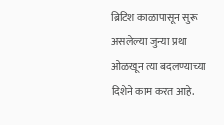ब्रिटिश काळापासून सुरू असलेल्या जुन्या प्रथा ओळखून त्या बदलण्याच्या दिशेने काम करत आहे.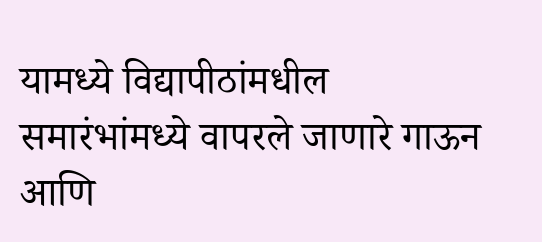यामध्ये विद्यापीठांमधील समारंभांमध्ये वापरले जाणारे गाऊन आणि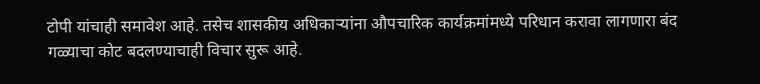टोपी यांचाही समावेश आहे. तसेच शासकीय अधिकाऱ्यांना औपचारिक कार्यक्रमांमध्ये परिधान करावा लागणारा बंद गळ्याचा कोट बदलण्याचाही विचार सुरू आहे.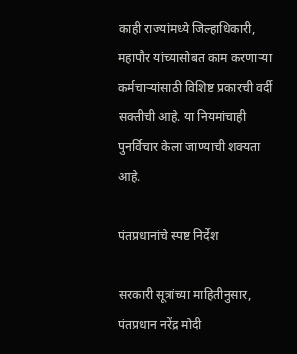काही राज्यांमध्ये जिल्हाधिकारी, महापौर यांच्यासोबत काम करणाऱ्या कर्मचाऱ्यांसाठी विशिष्ट प्रकारची वर्दी सक्तीची आहे. या नियमांचाही पुनर्विचार केला जाण्याची शक्यता आहे.

पंतप्रधानांचे स्पष्ट निर्देश

सरकारी सूत्रांच्या माहितीनुसार, पंतप्रधान नरेंद्र मोदी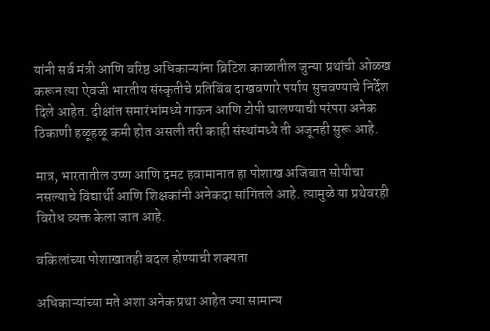यांनी सर्व मंत्री आणि वरिष्ठ अधिकाऱ्यांना ब्रिटिश काळातील जुन्या प्रथांची ओळख करून त्या ऐवजी भारतीय संस्कृतीचे प्रतिबिंब दाखवणारे पर्याय सुचवण्याचे निर्देश दिले आहेत. दीक्षांत समारंभांमध्ये गाऊन आणि टोपी घालण्याची परंपरा अनेक ठिकाणी हळूहळू कमी होत असली तरी काही संस्थांमध्ये ती अजूनही सुरू आहे.

मात्र, भारतातील उष्ण आणि दमट हवामानात हा पोशाख अजिबात सोयीचा नसल्याचे विद्यार्थी आणि शिक्षकांनी अनेकदा सांगितले आहे. त्यामुळे या प्रथेवरही विरोध व्यक्त केला जात आहे.

वकिलांच्या पोशाखातही बदल होण्याची शक्यता

अधिकाऱ्यांच्या मते अशा अनेक प्रथा आहेत ज्या सामान्य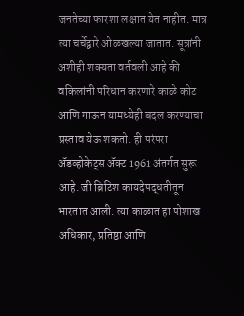जनतेच्या फारशा लक्षात येत नाहीत. मात्र त्या चर्चेद्वारे ओळखल्या जातात. सूत्रांनी अशीही शक्यता वर्तवली आहे की वकिलांनी परिधान करणारे काळे कोट आणि गाऊन यामध्येही बदल करण्याचा प्रस्ताव येऊ शकतो. ही परंपरा अ‍ॅडव्होकेट्स अ‍ॅक्ट 1961 अंतर्गत सुरू आहे. जी ब्रिटिश कायदेपद्धतीतून भारतात आली. त्या काळात हा पोशाख अधिकार, प्रतिष्ठा आणि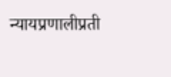न्यायप्रणालीप्रती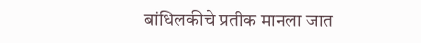बांधिलकीचे प्रतीक मानला जात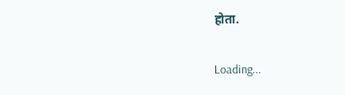होता.

Loading...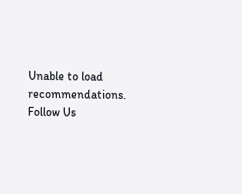Unable to load recommendations.
Follow Us